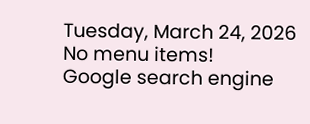Tuesday, March 24, 2026
No menu items!
Google search engine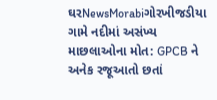ઘરNewsMorabiગોરખીજડીયા ગામે નદીમાં અસંખ્ય માછલાઓના મોત: GPCB ને અનેક રજૂઆતો છતાં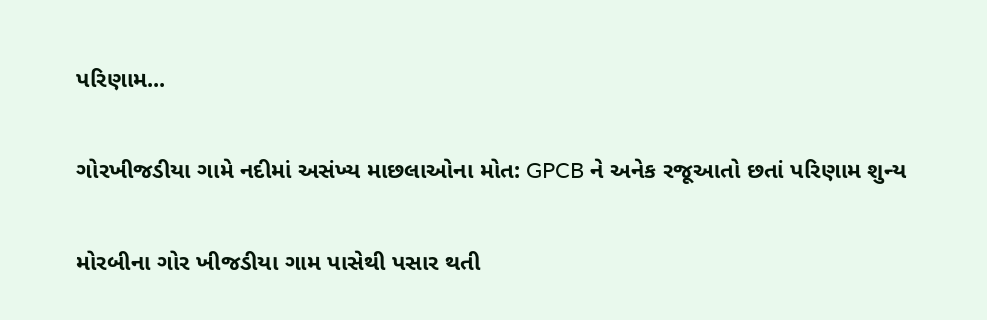પરિણામ...

ગોરખીજડીયા ગામે નદીમાં અસંખ્ય માછલાઓના મોત: GPCB ને અનેક રજૂઆતો છતાં પરિણામ શુન્ય

મોરબીના ગોર ખીજડીયા ગામ પાસેથી પસાર થતી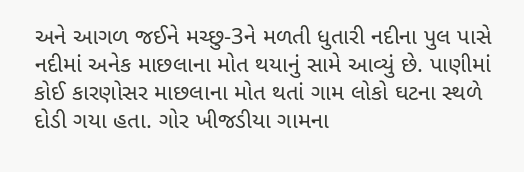અને આગળ જઈને મચ્છુ-3ને મળતી ધુતારી નદીના પુલ પાસે નદીમાં અનેક માછલાના મોત થયાનું સામે આવ્યું છે. પાણીમાં કોઈ કારણોસર માછલાના મોત થતાં ગામ લોકો ઘટના સ્થળે દોડી ગયા હતા. ગોર ખીજડીયા ગામના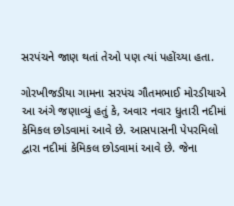સરપંચને જાણ થતાં તેઓ પણ ત્યાં પહોંચ્યા હતા.

ગોરખીજડીયા ગામના સરપંચ ગૌતમભાઈ મોરડીયાએ આ અંગે જણાવ્યું હતું કે, અવાર નવાર ધુતારી નદીમાં કેમિકલ છોડવામાં આવે છે. આસપાસની પેપરમિલો દ્વારા નદીમાં કેમિકલ છોડવામાં આવે છે. જેના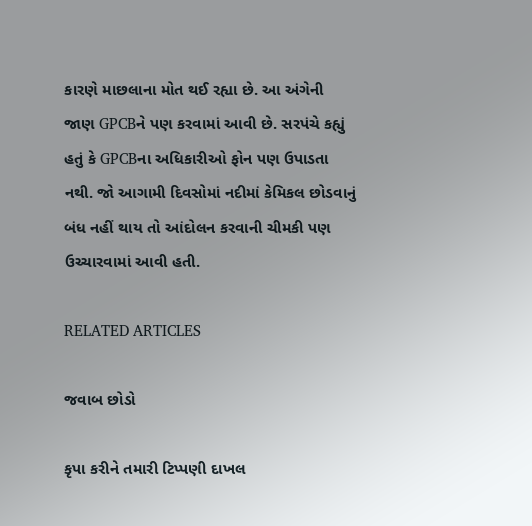કારણે માછલાના મોત થઈ રહ્યા છે. આ અંગેની જાણ GPCBને પણ કરવામાં આવી છે. સરપંચે કહ્યું હતું કે GPCBના અધિકારીઓ ફોન પણ ઉપાડતા નથી. જો આગામી દિવસોમાં નદીમાં કેમિકલ છોડવાનું બંધ નહીં થાય તો આંદોલન કરવાની ચીમકી પણ ઉચ્ચારવામાં આવી હતી.

RELATED ARTICLES

જવાબ છોડો

કૃપા કરીને તમારી ટિપ્પણી દાખલ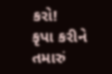કરો!
કૃપા કરીને તમારું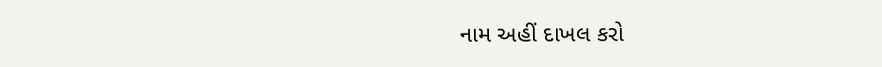નામ અહીં દાખલ કરો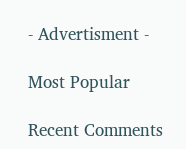- Advertisment -

Most Popular

Recent Comments